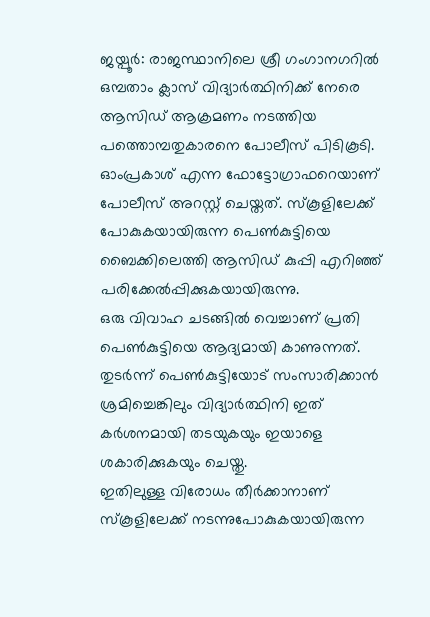ജയ്പൂർ: രാജസ്ഥാനിലെ ശ്രീ ഗംഗാനഗറിൽ ഒമ്പതാം ക്ലാസ് വിദ്യാർത്ഥിനിക്ക് നേരെ ആസിഡ് ആക്രമണം നടത്തിയ പത്തൊമ്പതുകാരനെ പോലീസ് പിടികൂടി. ഓംപ്രകാശ് എന്ന ഫോട്ടോഗ്രാഫറെയാണ് പോലീസ് അറസ്റ്റ് ചെയ്തത്. സ്കൂളിലേക്ക് പോകുകയായിരുന്ന പെൺകുട്ടിയെ ബൈക്കിലെത്തി ആസിഡ് കുപ്പി എറിഞ്ഞ് പരിക്കേൽപ്പിക്കുകയായിരുന്നു.
ഒരു വിവാഹ ചടങ്ങിൽ വെച്ചാണ് പ്രതി പെൺകുട്ടിയെ ആദ്യമായി കാണുന്നത്. തുടർന്ന് പെൺകുട്ടിയോട് സംസാരിക്കാൻ ശ്രമിച്ചെങ്കിലും വിദ്യാർത്ഥിനി ഇത് കർശനമായി തടയുകയും ഇയാളെ ശകാരിക്കുകയും ചെയ്തു.
ഇതിലുള്ള വിരോധം തീർക്കാനാണ് സ്കൂളിലേക്ക് നടന്നുപോകുകയായിരുന്ന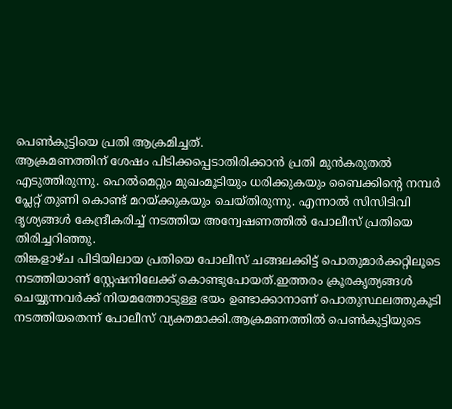പെൺകുട്ടിയെ പ്രതി ആക്രമിച്ചത്.
ആക്രമണത്തിന് ശേഷം പിടിക്കപ്പെടാതിരിക്കാൻ പ്രതി മുൻകരുതൽ എടുത്തിരുന്നു. ഹെൽമെറ്റും മുഖംമൂടിയും ധരിക്കുകയും ബൈക്കിന്റെ നമ്പർ പ്ലേറ്റ് തുണി കൊണ്ട് മറയ്ക്കുകയും ചെയ്തിരുന്നു. എന്നാൽ സിസിടിവി ദൃശ്യങ്ങൾ കേന്ദ്രീകരിച്ച് നടത്തിയ അന്വേഷണത്തിൽ പോലീസ് പ്രതിയെ തിരിച്ചറിഞ്ഞു.
തിങ്കളാഴ്ച പിടിയിലായ പ്രതിയെ പോലീസ് ചങ്ങലക്കിട്ട് പൊതുമാർക്കറ്റിലൂടെ നടത്തിയാണ് സ്റ്റേഷനിലേക്ക് കൊണ്ടുപോയത്.ഇത്തരം ക്രൂരകൃത്യങ്ങൾ ചെയ്യുന്നവർക്ക് നിയമത്തോടുള്ള ഭയം ഉണ്ടാക്കാനാണ് പൊതുസ്ഥലത്തുകൂടി നടത്തിയതെന്ന് പോലീസ് വ്യക്തമാക്കി.ആക്രമണത്തിൽ പെൺകുട്ടിയുടെ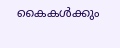കൈകൾക്കും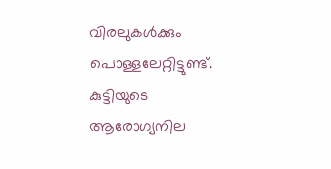വിരലുകൾക്കും പൊള്ളലേറ്റിട്ടുണ്ട്. കുട്ടിയുടെ ആരോഗ്യനില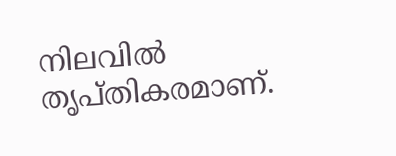നിലവിൽ തൃപ്തികരമാണ്.